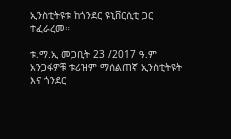ኢንስቲትዩቱ ከጎንደር ዩኒቨርሲቲ ጋር ተፈራረመ።

ቱ.ማ.ኢ መጋቢት 23 /2017 ዓ.ም አንጋፋዎቹ ቱሪዝም ማሰልጠኛ ኢንስቲትዩት እና ጎንደር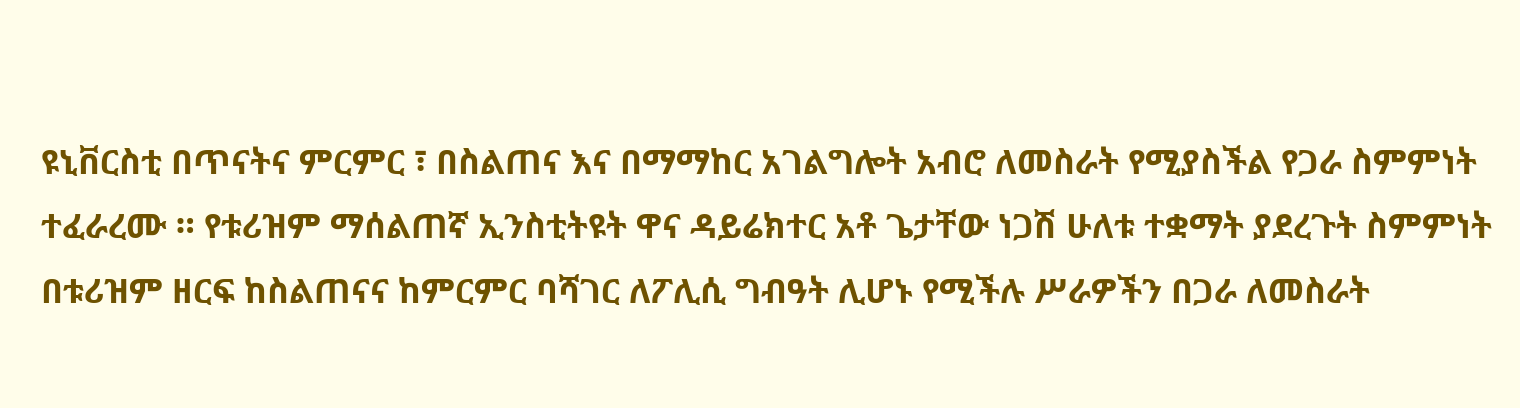ዩኒቨርስቲ በጥናትና ምርምር ፣ በስልጠና እና በማማከር አገልግሎት አብሮ ለመስራት የሚያስችል የጋራ ስምምነት ተፈራረሙ ። የቱሪዝም ማሰልጠኛ ኢንስቲትዩት ዋና ዳይሬክተር አቶ ጌታቸው ነጋሽ ሁለቱ ተቋማት ያደረጉት ስምምነት በቱሪዝም ዘርፍ ከስልጠናና ከምርምር ባሻገር ለፖሊሲ ግብዓት ሊሆኑ የሚችሉ ሥራዎችን በጋራ ለመስራት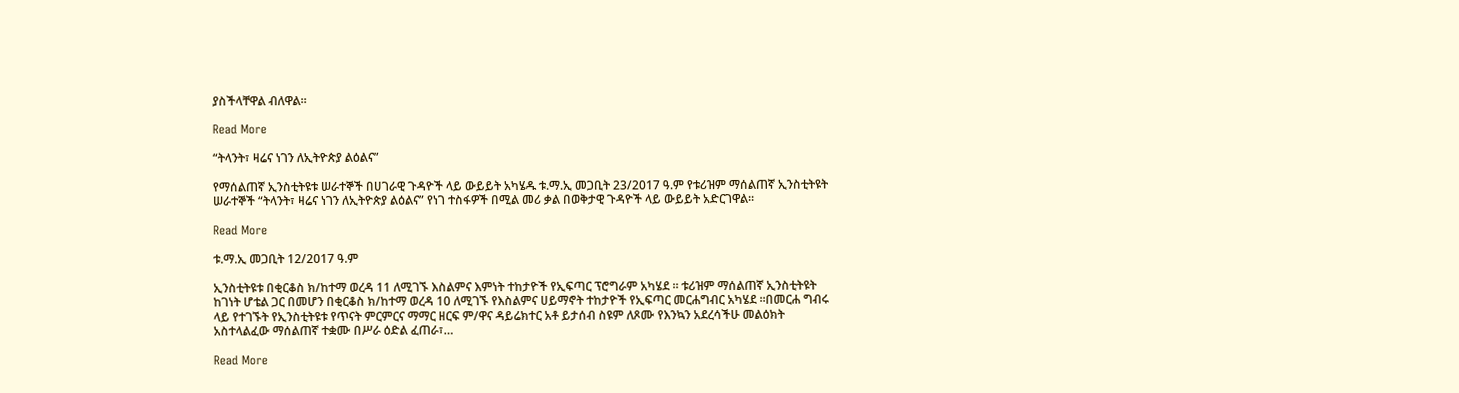ያስችላቸዋል ብለዋል።

Read More

“ትላንት፣ ዛሬና ነገን ለኢትዮጵያ ልዕልና”

የማሰልጠኛ ኢንስቲትዩቱ ሠራተኞች በሀገራዊ ጉዳዮች ላይ ውይይት አካሄዱ ቱ.ማ.ኢ መጋቢት 23/2017 ዓ.ም የቱሪዝም ማሰልጠኛ ኢንስቲትዩት ሠራተኞች “ትላንት፣ ዛሬና ነገን ለኢትዮጵያ ልዕልና” የነገ ተስፋዎች በሚል መሪ ቃል በወቅታዊ ጉዳዮች ላይ ውይይት አድርገዋል።

Read More

ቱ.ማ.ኢ መጋቢት 12/2017 ዓ.ም

ኢንስቲትዩቱ በቂርቆስ ክ/ከተማ ወረዳ 11 ለሚገኙ እስልምና እምነት ተከታዮች የኢፍጣር ፕሮግራም አካሄደ ። ቱሪዝም ማሰልጠኛ ኢንስቲትዩት ከገነት ሆቴል ጋር በመሆን በቂርቆስ ክ/ከተማ ወረዳ 10 ለሚገኙ የእስልምና ሀይማኖት ተከታዮች የኢፍጣር መርሐግብር አካሄደ ።በመርሐ ግብሩ ላይ የተገኙት የኢንስቲትዩቱ የጥናት ምርምርና ማማር ዘርፍ ም/ዋና ዳይሬክተር አቶ ይታሰብ ስዩም ለጾሙ የእንኳን አደረሳችሁ መልዕክት አስተላልፈው ማሰልጠኛ ተቋሙ በሥራ ዕድል ፈጠራ፣…

Read More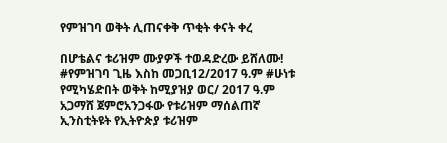የምዝገባ ወቅት ሊጠናቀቅ ጥቂት ቀናት ቀረ

በሆቴልና ቱሪዝም ሙያዎች ተወዳድረው ይሸለሙ! #የምዝገባ ጊዜ እስከ መጋቢ12/2017 ዓ.ም #ሁነቱ የሚካሄድበት ወቅት ከሚያዝያ ወር/ 2017 ዓ.ም አጋማሸ ጀምሮአንጋፋው የቱሪዝም ማሰልጠኛ ኢንስቲትዩት የኢትዮጵያ ቱሪዝም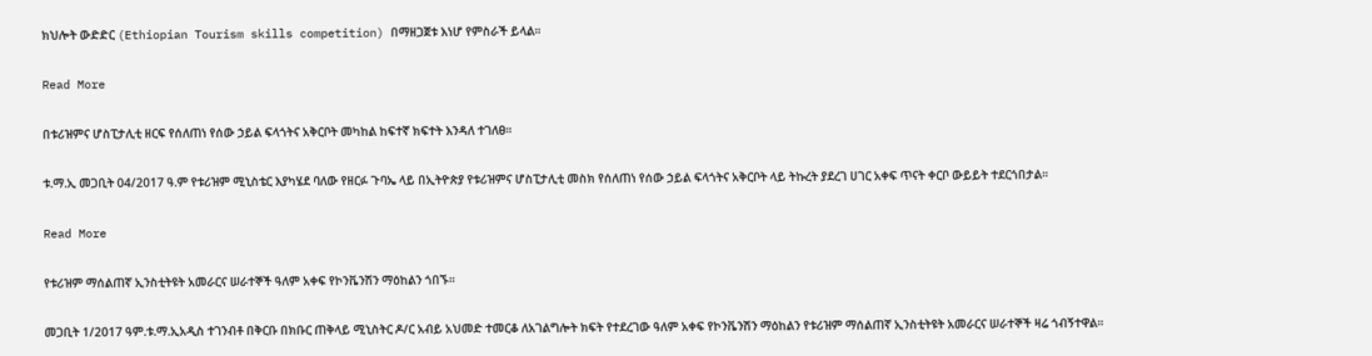ክህሎት ውድድር (Ethiopian Tourism skills competition) በማዘጋጀቱ እነሆ የምስራች ይላል፡፡

Read More

በቱሪዝምና ሆስፒታሊቲ ዘርፍ የሰለጠነ የሰው ኃይል ፍላጎትና አቅርቦት መካከል ከፍተኛ ክፍተት እንዳለ ተገለፀ።

ቱ.ማ.ኢ መጋቢት 04/2017 ዓ.ም የቱሪዝም ሚኒስቴር እያካሄደ ባለው የዘርፉ ጉባኤ ላይ በኢትዮጵያ የቱሪዝምና ሆስፒታሊቲ መስክ የሰለጠነ የሰው ኃይል ፍላጎትና አቅርቦት ላይ ትኩረት ያደረገ ሀገር አቀፍ ጥናት ቀርቦ ውይይት ተደርጎበታል።

Read More

የቱሪዝም ማሰልጠኛ ኢንስቲትዩት አመራርና ሠራተኞች ዓለም አቀፍ የኮንቬንሽን ማዕከልን ጎበኙ።

መጋቢት 1/2017 ዓም.ቱ.ማ.ኢአዲስ ተገንብቶ በቅርቡ በክቡር ጠቅላይ ሚኒስትር ዶ/ር አብይ አህመድ ተመርቆ ለአገልግሎት ክፍት የተደረገው ዓለም አቀፍ የኮንቬንሽን ማዕከልን የቱሪዝም ማሰልጠኛ ኢንስቲትዩት አመራርና ሠራተኞች ዛሬ ጎብኝተዋል።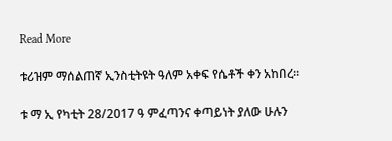Read More

ቱሪዝም ማሰልጠኛ ኢንስቲትዩት ዓለም አቀፍ የሴቶች ቀን አከበረ።

ቱ ማ ኢ የካቲት 28/2017 ዓ ምፈጣንና ቀጣይነት ያለው ሁሉን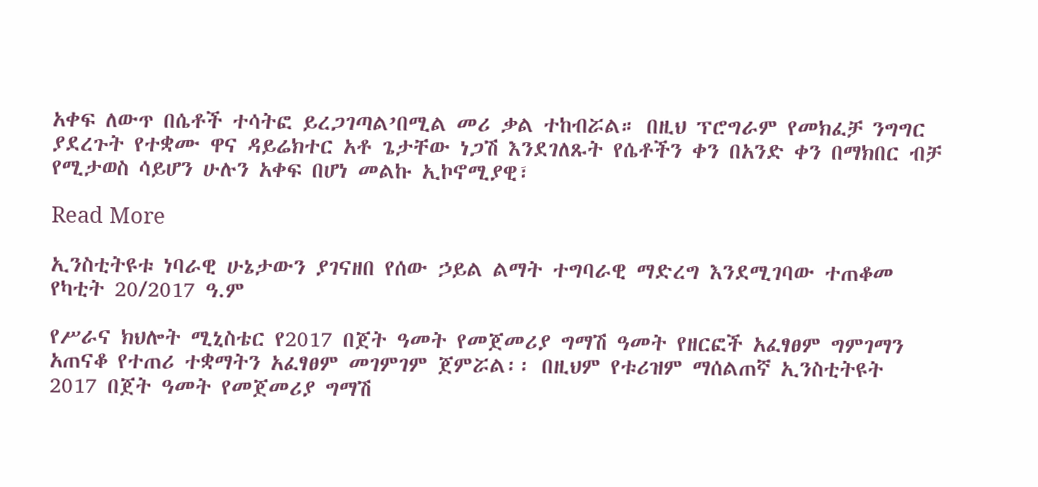አቀፍ ለውጥ በሴቶች ተሳትፎ ይረጋገጣል’በሚል መሪ ቃል ተከብሯል። በዚህ ፕሮግራም የመክፈቻ ንግግር ያደረጉት የተቋሙ ዋና ዳይሬክተር አቶ ጌታቸው ነጋሽ እንደገለጹት የሴቶችን ቀን በአንድ ቀን በማክበር ብቻ የሚታወስ ሳይሆን ሁሉን አቀፍ በሆነ መልኩ ኢኮኖሚያዊ፣

Read More

ኢንስቲትዩቱ ነባራዊ ሁኔታውን ያገናዘበ የሰው ኃይል ልማት ተግባራዊ ማድረግ እንደሚገባው ተጠቆመ የካቲት 20/2017 ዓ.ም

የሥራና ክህሎት ሚኒስቴር የ2017 በጀት ዓመት የመጀመሪያ ግማሽ ዓመት የዘርፎች አፈፃፀም ግምገማን አጠናቆ የተጠሪ ተቋማትን አፈፃፀም መገምገም ጀምሯል፡፡ በዚህም የቱሪዝም ማሰልጠኛ ኢንስቲትዩት 2017 በጀት ዓመት የመጀመሪያ ግማሽ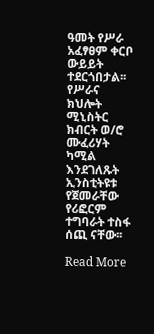ዓመት የሥራ አፈፃፀም ቀርቦ ውይይት ተደርጎበታል፡፡የሥራና ክህሎት ሚኒስትር ክብርት ወ/ሮ ሙፈሪሃት ካሚል እንደገለጹት ኢንስቲትዩቱ የጀመራቸው የሪፎርም ተግባራት ተስፋ ሰጪ ናቸው፡፡

Read More